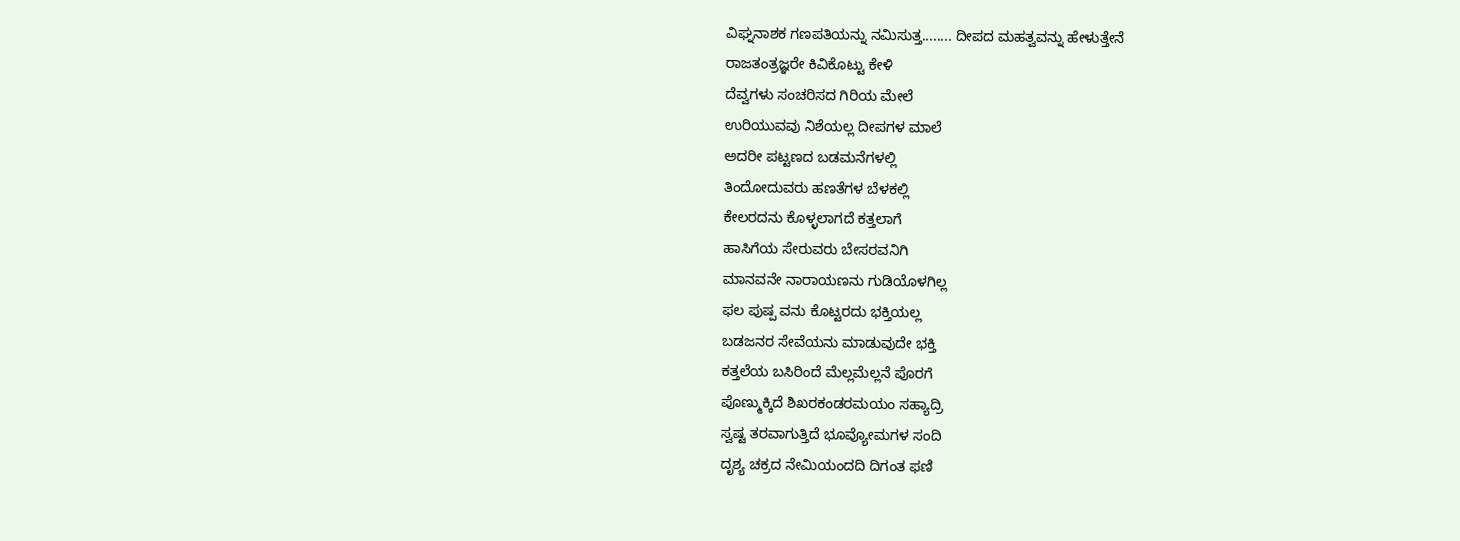ವಿಘ್ನನಾಶಕ ಗಣಪತಿಯನ್ನು ನಮಿಸುತ್ತ........ ದೀಪದ ಮಹತ್ವವನ್ನು ಹೇಳುತ್ತೇನೆ
ರಾಜತಂತ್ರಜ್ಞರೇ ಕಿವಿಕೊಟ್ಟು ಕೇಳಿ
ದೆವ್ವಗಳು ಸಂಚರಿಸದ ಗಿರಿಯ ಮೇಲೆ
ಉರಿಯುವವು ನಿಶೆಯಲ್ಲ ದೀಪಗಳ ಮಾಲೆ
ಅದರೀ ಪಟ್ಟಣದ ಬಡಮನೆಗಳಲ್ಲಿ
ತಿಂದೋದುವರು ಹಣತೆಗಳ ಬೆಳಕಲ್ಲಿ
ಕೇಲರದನು ಕೊಳ್ಳಲಾಗದೆ ಕತ್ತಲಾಗೆ
ಹಾಸಿಗೆಯ ಸೇರುವರು ಬೇಸರವನಿಗಿ
ಮಾನವನೇ ನಾರಾಯಣನು ಗುಡಿಯೊಳಗಿಲ್ಲ
ಫಲ ಪುಷ್ಪ ವನು ಕೊಟ್ಟರದು ಭಕ್ತಿಯಲ್ಲ
ಬಡಜನರ ಸೇವೆಯನು ಮಾಡುವುದೇ ಭಕ್ತಿ
ಕತ್ತಲೆಯ ಬಸಿರಿಂದೆ ಮೆಲ್ಲಮೆಲ್ಲನೆ ಪೊರಗೆ
ಪೊಣ್ಮುಕ್ಕಿದೆ ಶಿಖರಕಂಡರಮಯಂ ಸಹ್ಯಾದ್ರಿ
ಸ್ವಷ್ಟ ತರವಾಗುತ್ತಿದೆ ಭೂವ್ಯೋಮಗಳ ಸಂದಿ
ದೃಶ್ಯ ಚಕ್ರದ ನೇಮಿಯಂದದಿ ದಿಗಂತ ಫಣಿ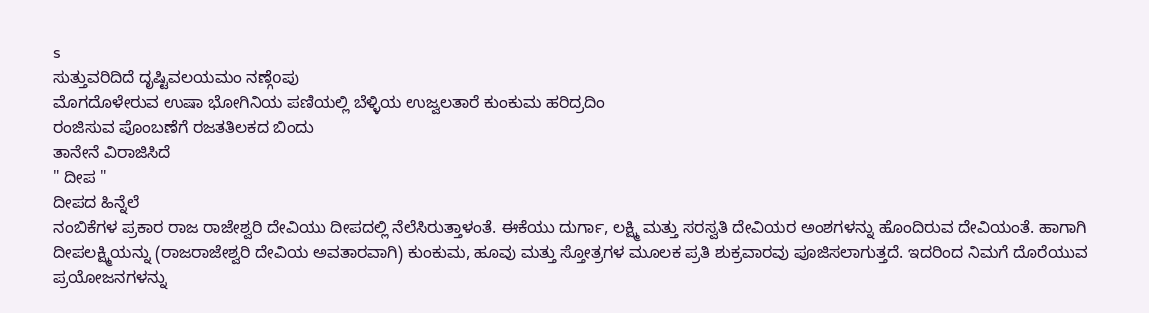s
ಸುತ್ತುವರಿದಿದೆ ದೃಷ್ಟಿವಲಯಮಂ ನಣ್ಗೆoಪು
ಮೊಗದೊಳೇರುವ ಉಷಾ ಭೋಗಿನಿಯ ಪಣಿಯಲ್ಲಿ ಬೆಳ್ಳಿಯ ಉಜ್ವಲತಾರೆ ಕುಂಕುಮ ಹರಿದ್ರದಿಂ
ರಂಜಿಸುವ ಪೊಂಬಣೆಗೆ ರಜತತಿಲಕದ ಬಿಂದು
ತಾನೇನೆ ವಿರಾಜಿಸಿದೆ
" ದೀಪ "
ದೀಪದ ಹಿನ್ನೆಲೆ
ನಂಬಿಕೆಗಳ ಪ್ರಕಾರ ರಾಜ ರಾಜೇಶ್ವರಿ ದೇವಿಯು ದೀಪದಲ್ಲಿ ನೆಲೆಸಿರುತ್ತಾಳಂತೆ. ಈಕೆಯು ದುರ್ಗಾ, ಲಕ್ಷ್ಮಿ ಮತ್ತು ಸರಸ್ವತಿ ದೇವಿಯರ ಅಂಶಗಳನ್ನು ಹೊಂದಿರುವ ದೇವಿಯಂತೆ. ಹಾಗಾಗಿ ದೀಪಲಕ್ಷ್ಮಿಯನ್ನು (ರಾಜರಾಜೇಶ್ವರಿ ದೇವಿಯ ಅವತಾರವಾಗಿ) ಕುಂಕುಮ, ಹೂವು ಮತ್ತು ಸ್ತೋತ್ರಗಳ ಮೂಲಕ ಪ್ರತಿ ಶುಕ್ರವಾರವು ಪೂಜಿಸಲಾಗುತ್ತದೆ. ಇದರಿಂದ ನಿಮಗೆ ದೊರೆಯುವ ಪ್ರಯೋಜನಗಳನ್ನು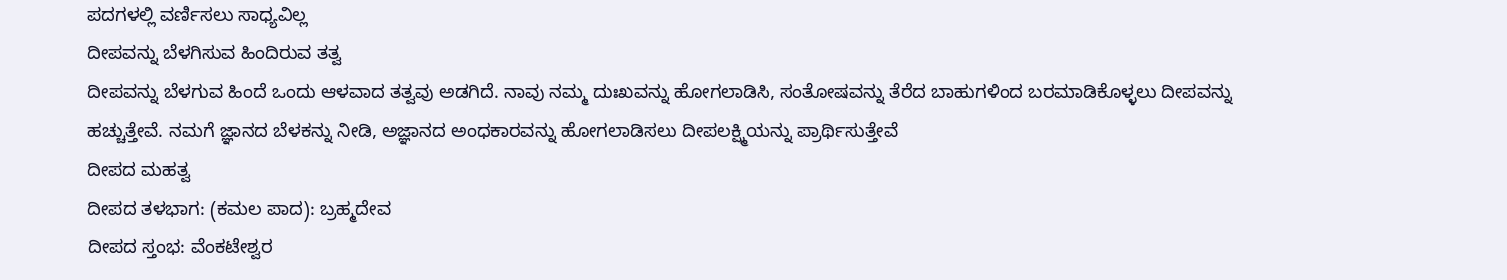ಪದಗಳಲ್ಲಿ ವರ್ಣಿಸಲು ಸಾಧ್ಯವಿಲ್ಲ
ದೀಪವನ್ನು ಬೆಳಗಿಸುವ ಹಿಂದಿರುವ ತತ್ವ
ದೀಪವನ್ನು ಬೆಳಗುವ ಹಿಂದೆ ಒಂದು ಆಳವಾದ ತತ್ವವು ಅಡಗಿದೆ. ನಾವು ನಮ್ಮ ದುಃಖವನ್ನು ಹೋಗಲಾಡಿಸಿ, ಸಂತೋಷವನ್ನು ತೆರೆದ ಬಾಹುಗಳಿಂದ ಬರಮಾಡಿಕೊಳ್ಳಲು ದೀಪವನ್ನು ಹಚ್ಚುತ್ತೇವೆ. ನಮಗೆ ಜ್ಞಾನದ ಬೆಳಕನ್ನು ನೀಡಿ, ಅಜ್ಞಾನದ ಅಂಧಕಾರವನ್ನು ಹೋಗಲಾಡಿಸಲು ದೀಪಲಕ್ಷ್ಮಿಯನ್ನು ಪ್ರಾರ್ಥಿಸುತ್ತೇವೆ
ದೀಪದ ಮಹತ್ವ
ದೀಪದ ತಳಭಾಗ: (ಕಮಲ ಪಾದ): ಬ್ರಹ್ಮದೇವ
ದೀಪದ ಸ್ತಂಭ: ವೆಂಕಟೇಶ್ವರ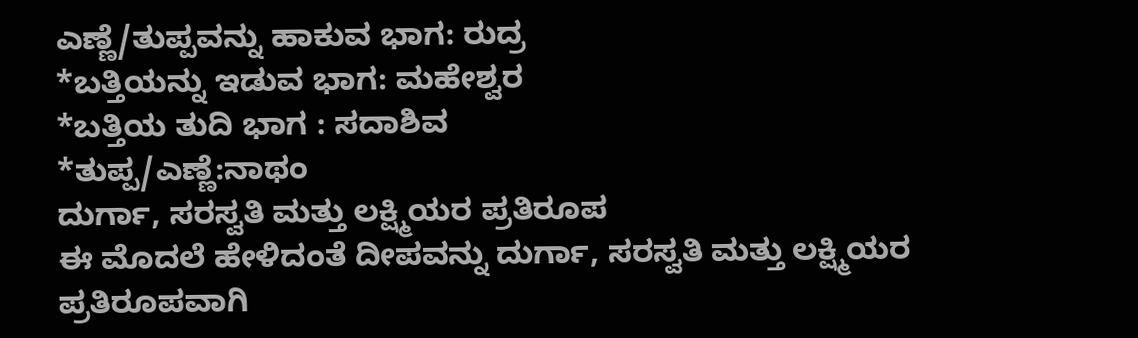ಎಣ್ಣೆ/ತುಪ್ಪವನ್ನು ಹಾಕುವ ಭಾಗ: ರುದ್ರ
*ಬತ್ತಿಯನ್ನು ಇಡುವ ಭಾಗ: ಮಹೇಶ್ವರ
*ಬತ್ತಿಯ ತುದಿ ಭಾಗ : ಸದಾಶಿವ
*ತುಪ್ಪ/ಎಣ್ಣೆ:ನಾಥಂ
ದುರ್ಗಾ, ಸರಸ್ವತಿ ಮತ್ತು ಲಕ್ಷ್ಮಿಯರ ಪ್ರತಿರೂಪ
ಈ ಮೊದಲೆ ಹೇಳಿದಂತೆ ದೀಪವನ್ನು ದುರ್ಗಾ, ಸರಸ್ವತಿ ಮತ್ತು ಲಕ್ಷ್ಮಿಯರ ಪ್ರತಿರೂಪವಾಗಿ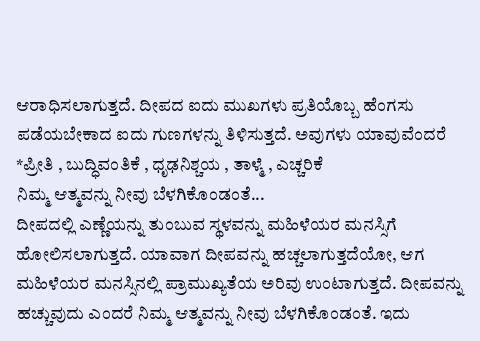ಆರಾಧಿಸಲಾಗುತ್ತದೆ. ದೀಪದ ಐದು ಮುಖಗಳು ಪ್ರತಿಯೊಬ್ಬ ಹೆಂಗಸು ಪಡೆಯಬೇಕಾದ ಐದು ಗುಣಗಳನ್ನು ತಿಳಿಸುತ್ತದೆ. ಅವುಗಳು ಯಾವುವೆಂದರೆ
*ಪ್ರೀತಿ , ಬುದ್ಧಿವಂತಿಕೆ , ಧೃಢನಿಶ್ಚಯ , ತಾಳ್ಮೆ , ಎಚ್ಚರಿಕೆ
ನಿಮ್ಮ ಆತ್ಮವನ್ನು ನೀವು ಬೆಳಗಿಕೊಂಡಂತೆ...
ದೀಪದಲ್ಲಿ ಎಣ್ಣೆಯನ್ನು ತುಂಬುವ ಸ್ಥಳವನ್ನು ಮಹಿಳೆಯರ ಮನಸ್ಸಿಗೆ ಹೋಲಿಸಲಾಗುತ್ತದೆ. ಯಾವಾಗ ದೀಪವನ್ನು ಹಚ್ಚಲಾಗುತ್ತದೆಯೋ, ಆಗ ಮಹಿಳೆಯರ ಮನಸ್ಸಿನಲ್ಲಿ ಪ್ರಾಮುಖ್ಯತೆಯ ಅರಿವು ಉಂಟಾಗುತ್ತದೆ. ದೀಪವನ್ನು ಹಚ್ಚುವುದು ಎಂದರೆ ನಿಮ್ಮ ಆತ್ಮವನ್ನು ನೀವು ಬೆಳಗಿಕೊಂಡಂತೆ. ಇದು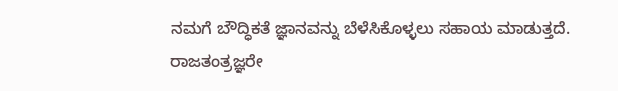ನಮಗೆ ಬೌದ್ಧಿಕತೆ ಜ್ಞಾನವನ್ನು ಬೆಳೆಸಿಕೊಳ್ಳಲು ಸಹಾಯ ಮಾಡುತ್ತದೆ.
ರಾಜತಂತ್ರಜ್ಞರೇ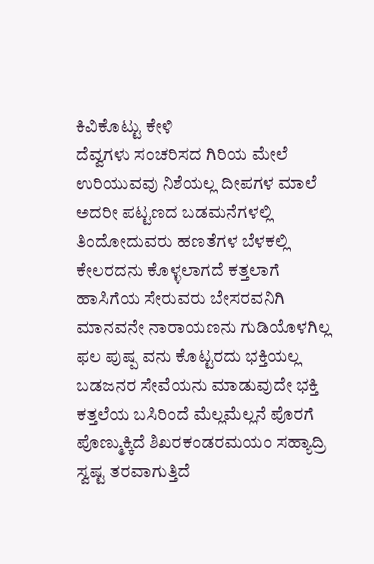ಕಿವಿಕೊಟ್ಟು ಕೇಳಿ
ದೆವ್ವಗಳು ಸಂಚರಿಸದ ಗಿರಿಯ ಮೇಲೆ
ಉರಿಯುವವು ನಿಶೆಯಲ್ಲ ದೀಪಗಳ ಮಾಲೆ
ಅದರೀ ಪಟ್ಟಣದ ಬಡಮನೆಗಳಲ್ಲಿ
ತಿಂದೋದುವರು ಹಣತೆಗಳ ಬೆಳಕಲ್ಲಿ
ಕೇಲರದನು ಕೊಳ್ಳಲಾಗದೆ ಕತ್ತಲಾಗೆ
ಹಾಸಿಗೆಯ ಸೇರುವರು ಬೇಸರವನಿಗಿ
ಮಾನವನೇ ನಾರಾಯಣನು ಗುಡಿಯೊಳಗಿಲ್ಲ
ಫಲ ಪುಷ್ಪ ವನು ಕೊಟ್ಟರದು ಭಕ್ತಿಯಲ್ಲ
ಬಡಜನರ ಸೇವೆಯನು ಮಾಡುವುದೇ ಭಕ್ತಿ
ಕತ್ತಲೆಯ ಬಸಿರಿಂದೆ ಮೆಲ್ಲಮೆಲ್ಲನೆ ಪೊರಗೆ
ಪೊಣ್ಮುಕ್ಕಿದೆ ಶಿಖರಕಂಡರಮಯಂ ಸಹ್ಯಾದ್ರಿ
ಸ್ವಷ್ಟ ತರವಾಗುತ್ತಿದೆ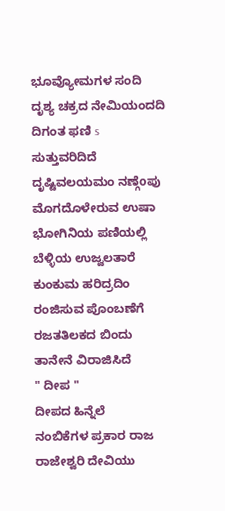ಭೂವ್ಯೋಮಗಳ ಸಂದಿ
ದೃಶ್ಯ ಚಕ್ರದ ನೇಮಿಯಂದದಿ ದಿಗಂತ ಫಣಿ s
ಸುತ್ತುವರಿದಿದೆ ದೃಷ್ಟಿವಲಯಮಂ ನಣ್ಗೆoಪು
ಮೊಗದೊಳೇರುವ ಉಷಾ ಭೋಗಿನಿಯ ಪಣಿಯಲ್ಲಿ ಬೆಳ್ಳಿಯ ಉಜ್ವಲತಾರೆ ಕುಂಕುಮ ಹರಿದ್ರದಿಂ
ರಂಜಿಸುವ ಪೊಂಬಣೆಗೆ ರಜತತಿಲಕದ ಬಿಂದು
ತಾನೇನೆ ವಿರಾಜಿಸಿದೆ
" ದೀಪ "
ದೀಪದ ಹಿನ್ನೆಲೆ
ನಂಬಿಕೆಗಳ ಪ್ರಕಾರ ರಾಜ ರಾಜೇಶ್ವರಿ ದೇವಿಯು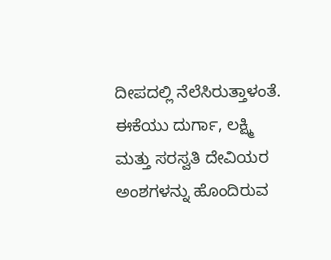ದೀಪದಲ್ಲಿ ನೆಲೆಸಿರುತ್ತಾಳಂತೆ. ಈಕೆಯು ದುರ್ಗಾ, ಲಕ್ಷ್ಮಿ ಮತ್ತು ಸರಸ್ವತಿ ದೇವಿಯರ ಅಂಶಗಳನ್ನು ಹೊಂದಿರುವ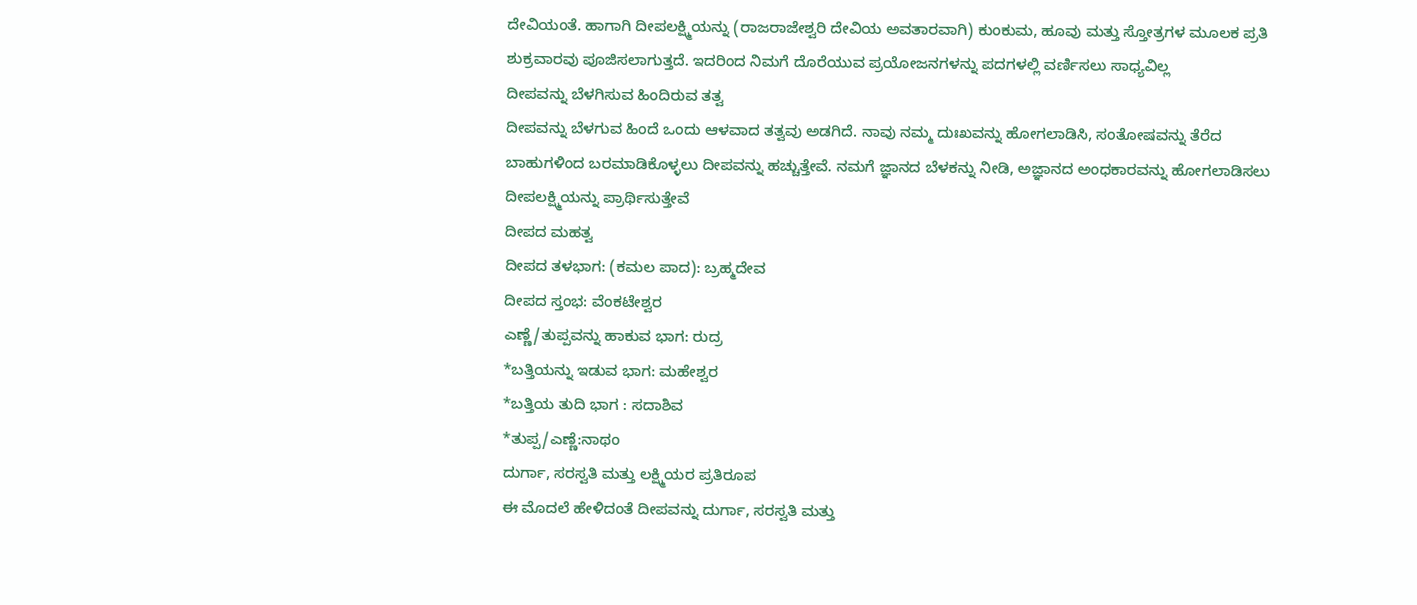ದೇವಿಯಂತೆ. ಹಾಗಾಗಿ ದೀಪಲಕ್ಷ್ಮಿಯನ್ನು (ರಾಜರಾಜೇಶ್ವರಿ ದೇವಿಯ ಅವತಾರವಾಗಿ) ಕುಂಕುಮ, ಹೂವು ಮತ್ತು ಸ್ತೋತ್ರಗಳ ಮೂಲಕ ಪ್ರತಿ ಶುಕ್ರವಾರವು ಪೂಜಿಸಲಾಗುತ್ತದೆ. ಇದರಿಂದ ನಿಮಗೆ ದೊರೆಯುವ ಪ್ರಯೋಜನಗಳನ್ನು ಪದಗಳಲ್ಲಿ ವರ್ಣಿಸಲು ಸಾಧ್ಯವಿಲ್ಲ
ದೀಪವನ್ನು ಬೆಳಗಿಸುವ ಹಿಂದಿರುವ ತತ್ವ
ದೀಪವನ್ನು ಬೆಳಗುವ ಹಿಂದೆ ಒಂದು ಆಳವಾದ ತತ್ವವು ಅಡಗಿದೆ. ನಾವು ನಮ್ಮ ದುಃಖವನ್ನು ಹೋಗಲಾಡಿಸಿ, ಸಂತೋಷವನ್ನು ತೆರೆದ ಬಾಹುಗಳಿಂದ ಬರಮಾಡಿಕೊಳ್ಳಲು ದೀಪವನ್ನು ಹಚ್ಚುತ್ತೇವೆ. ನಮಗೆ ಜ್ಞಾನದ ಬೆಳಕನ್ನು ನೀಡಿ, ಅಜ್ಞಾನದ ಅಂಧಕಾರವನ್ನು ಹೋಗಲಾಡಿಸಲು ದೀಪಲಕ್ಷ್ಮಿಯನ್ನು ಪ್ರಾರ್ಥಿಸುತ್ತೇವೆ
ದೀಪದ ಮಹತ್ವ
ದೀಪದ ತಳಭಾಗ: (ಕಮಲ ಪಾದ): ಬ್ರಹ್ಮದೇವ
ದೀಪದ ಸ್ತಂಭ: ವೆಂಕಟೇಶ್ವರ
ಎಣ್ಣೆ/ತುಪ್ಪವನ್ನು ಹಾಕುವ ಭಾಗ: ರುದ್ರ
*ಬತ್ತಿಯನ್ನು ಇಡುವ ಭಾಗ: ಮಹೇಶ್ವರ
*ಬತ್ತಿಯ ತುದಿ ಭಾಗ : ಸದಾಶಿವ
*ತುಪ್ಪ/ಎಣ್ಣೆ:ನಾಥಂ
ದುರ್ಗಾ, ಸರಸ್ವತಿ ಮತ್ತು ಲಕ್ಷ್ಮಿಯರ ಪ್ರತಿರೂಪ
ಈ ಮೊದಲೆ ಹೇಳಿದಂತೆ ದೀಪವನ್ನು ದುರ್ಗಾ, ಸರಸ್ವತಿ ಮತ್ತು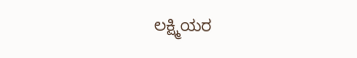ಲಕ್ಷ್ಮಿಯರ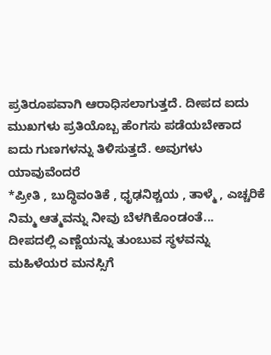ಪ್ರತಿರೂಪವಾಗಿ ಆರಾಧಿಸಲಾಗುತ್ತದೆ. ದೀಪದ ಐದು ಮುಖಗಳು ಪ್ರತಿಯೊಬ್ಬ ಹೆಂಗಸು ಪಡೆಯಬೇಕಾದ ಐದು ಗುಣಗಳನ್ನು ತಿಳಿಸುತ್ತದೆ. ಅವುಗಳು ಯಾವುವೆಂದರೆ
*ಪ್ರೀತಿ , ಬುದ್ಧಿವಂತಿಕೆ , ಧೃಢನಿಶ್ಚಯ , ತಾಳ್ಮೆ , ಎಚ್ಚರಿಕೆ
ನಿಮ್ಮ ಆತ್ಮವನ್ನು ನೀವು ಬೆಳಗಿಕೊಂಡಂತೆ...
ದೀಪದಲ್ಲಿ ಎಣ್ಣೆಯನ್ನು ತುಂಬುವ ಸ್ಥಳವನ್ನು ಮಹಿಳೆಯರ ಮನಸ್ಸಿಗೆ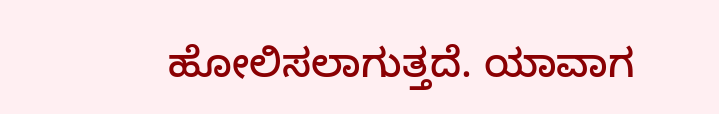ಹೋಲಿಸಲಾಗುತ್ತದೆ. ಯಾವಾಗ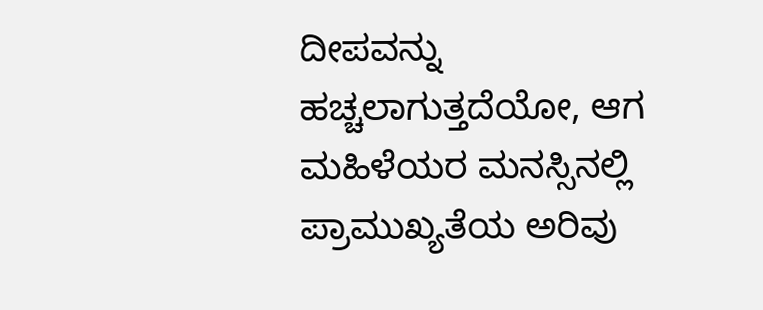ದೀಪವನ್ನು ಹಚ್ಚಲಾಗುತ್ತದೆಯೋ, ಆಗ ಮಹಿಳೆಯರ ಮನಸ್ಸಿನಲ್ಲಿ ಪ್ರಾಮುಖ್ಯತೆಯ ಅರಿವು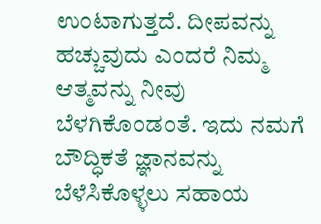ಉಂಟಾಗುತ್ತದೆ. ದೀಪವನ್ನು ಹಚ್ಚುವುದು ಎಂದರೆ ನಿಮ್ಮ ಆತ್ಮವನ್ನು ನೀವು ಬೆಳಗಿಕೊಂಡಂತೆ. ಇದು ನಮಗೆ ಬೌದ್ಧಿಕತೆ ಜ್ಞಾನವನ್ನು ಬೆಳೆಸಿಕೊಳ್ಳಲು ಸಹಾಯ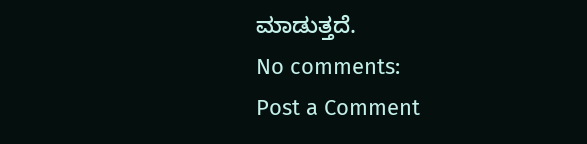ಮಾಡುತ್ತದೆ.
No comments:
Post a Comment